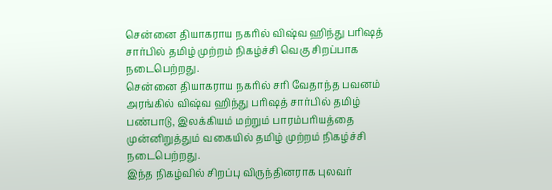சென்னை தியாகராய நகரில் விஷ்வ ஹிந்து பரிஷத் சார்பில் தமிழ் முற்றம் நிகழ்ச்சி வெகு சிறப்பாக நடைபெற்றது.
சென்னை தியாகராய நகரில் சரி வேதாந்த பவனம் அரங்கில் விஷ்வ ஹிந்து பரிஷத் சார்பில் தமிழ் பண்பாடு, இலக்கியம் மற்றும் பாரம்பரியத்தை முன்னிறுத்தும் வகையில் தமிழ் முற்றம் நிகழ்ச்சி நடைபெற்றது.
இந்த நிகழ்வில் சிறப்பு விருந்தினராக புலவர்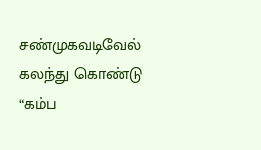சண்முகவடிவேல் கலந்து கொண்டு “கம்ப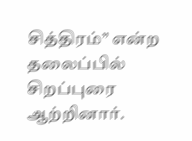சித்திரம்” என்ற தலைப்பில் சிறப்புரை ஆற்றினார்.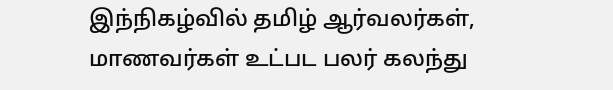இந்நிகழ்வில் தமிழ் ஆர்வலர்கள், மாணவர்கள் உட்பட பலர் கலந்து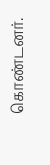கொண்டனர்.